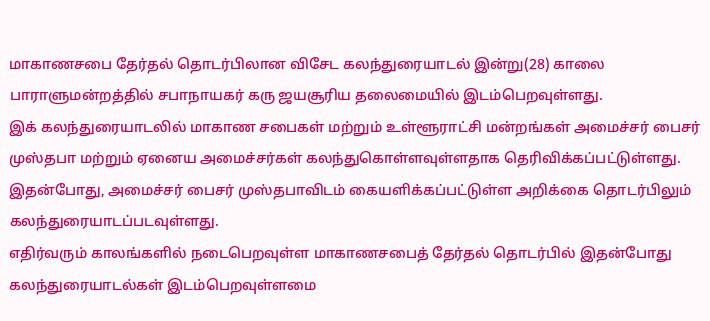மாகாணசபை தேர்தல் தொடர்பிலான விசேட கலந்துரையாடல் இன்று(28) காலை பாராளுமன்றத்தில் சபாநாயகர் கரு ஜயசூரிய தலைமையில் இடம்பெறவுள்ளது.
இக் கலந்துரையாடலில் மாகாண சபைகள் மற்றும் உள்ளூராட்சி மன்றங்கள் அமைச்சர் பைசர் முஸ்தபா மற்றும் ஏனைய அமைச்சர்கள் கலந்துகொள்ளவுள்ளதாக தெரிவிக்கப்பட்டுள்ளது.
இதன்போது, அமைச்சர் பைசர் முஸ்தபாவிடம் கையளிக்கப்பட்டுள்ள அறிக்கை தொடர்பிலும் கலந்துரையாடப்படவுள்ளது.
எதிர்வரும் காலங்களில் நடைபெறவுள்ள மாகாணசபைத் தேர்தல் தொடர்பில் இதன்போது கலந்துரையாடல்கள் இடம்பெறவுள்ளமை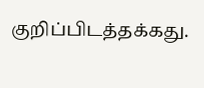குறிப்பிடத்தக்கது.